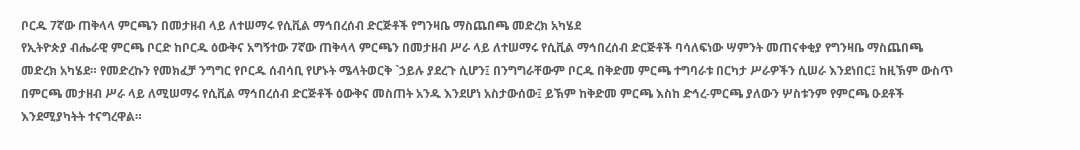ቦርዱ 7ኛው ጠቅላላ ምርጫን በመታዘብ ላይ ለተሠማሩ የሲቪል ማኅበረሰብ ድርጅቶች የግንዛቤ ማስጨበጫ መድረክ አካሄደ
የኢትዮጵያ ብሔራዊ ምርጫ ቦርድ ከቦርዱ ዕውቅና አግኝተው 7ኛው ጠቅላላ ምርጫን በመታዘብ ሥራ ላይ ለተሠማሩ የሲቪል ማኅበረሰብ ድርጅቶች ባሳለፍነው ሣምንት መጠናቀቂያ የግንዛቤ ማስጨበጫ መድረክ አካሄደ። የመድረኩን የመክፈቻ ንግግር የቦርዱ ሰብሳቢ የሆኑት ሜላትወርቅ `ኃይሉ ያደረጉ ሲሆን፤ በንግግራቸውም ቦርዱ በቅድመ ምርጫ ተግባራቱ በርካታ ሥራዎችን ሲሠራ እንደነበር፤ ከዚኽም ውስጥ በምርጫ መታዘብ ሥራ ላይ ለሚሠማሩ የሲቪል ማኅበረሰብ ድርጅቶች ዕውቅና መስጠት አንዱ እንደሆነ አስታውሰው፤ ይኽም ከቅድመ ምርጫ እስከ ድኅረ-ምርጫ ያለውን ሦስቱንም የምርጫ ዑደቶች እንደሚያካትት ተናግረዋል።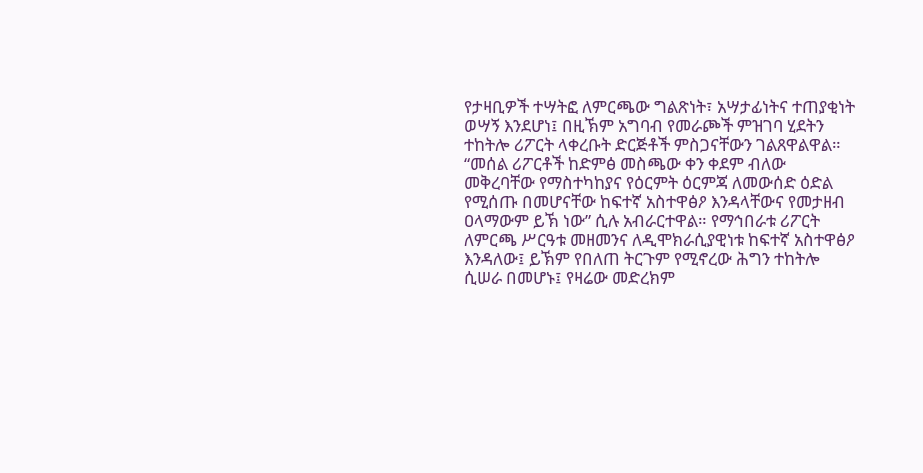የታዛቢዎች ተሣትፎ ለምርጫው ግልጽነት፣ አሣታፊነትና ተጠያቂነት ወሣኝ እንደሆነ፤ በዚኽም አግባብ የመራጮች ምዝገባ ሂደትን ተከትሎ ሪፖርት ላቀረቡት ድርጅቶች ምስጋናቸውን ገልጸዋልዋል። “መሰል ሪፖርቶች ከድምፅ መስጫው ቀን ቀደም ብለው መቅረባቸው የማስተካከያና የዕርምት ዕርምጃ ለመውሰድ ዕድል የሚሰጡ በመሆናቸው ከፍተኛ አስተዋፅዖ እንዳላቸውና የመታዘብ ዐላማውም ይኽ ነው” ሲሉ አብራርተዋል። የማኅበራቱ ሪፖርት ለምርጫ ሥርዓቱ መዘመንና ለዲሞክራሲያዊነቱ ከፍተኛ አስተዋፅዖ እንዳለው፤ ይኽም የበለጠ ትርጉም የሚኖረው ሕግን ተከትሎ ሲሠራ በመሆኑ፤ የዛሬው መድረክም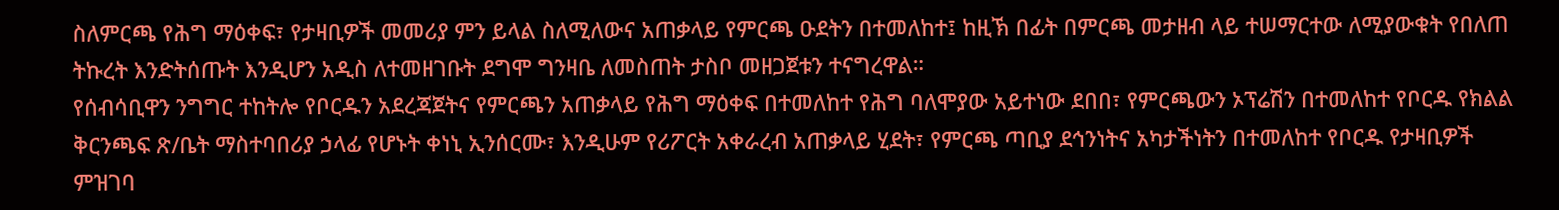ስለምርጫ የሕግ ማዕቀፍ፣ የታዛቢዎች መመሪያ ምን ይላል ስለሚለውና አጠቃላይ የምርጫ ዑደትን በተመለከተ፤ ከዚኽ በፊት በምርጫ መታዘብ ላይ ተሠማርተው ለሚያውቁት የበለጠ ትኩረት እንድትሰጡት እንዲሆን አዲስ ለተመዘገቡት ደግሞ ግንዛቤ ለመስጠት ታስቦ መዘጋጀቱን ተናግረዋል።
የሰብሳቢዋን ንግግር ተከትሎ የቦርዱን አደረጃጀትና የምርጫን አጠቃላይ የሕግ ማዕቀፍ በተመለከተ የሕግ ባለሞያው አይተነው ደበበ፣ የምርጫውን ኦፕሬሽን በተመለከተ የቦርዱ የክልል ቅርንጫፍ ጽ/ቤት ማስተባበሪያ ኃላፊ የሆኑት ቀነኒ ኢንሰርሙ፣ እንዲሁም የሪፖርት አቀራረብ አጠቃላይ ሂደት፣ የምርጫ ጣቢያ ደኅንነትና አካታችነትን በተመለከተ የቦርዱ የታዛቢዎች ምዝገባ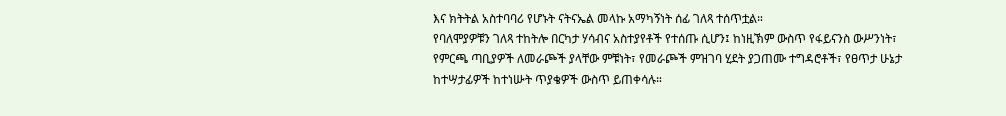እና ክትትል አስተባባሪ የሆኑት ናትናኤል መላኩ አማካኝነት ሰፊ ገለጻ ተሰጥቷል።
የባለሞያዎቹን ገለጻ ተከትሎ በርካታ ሃሳብና አስተያየቶች የተሰጡ ሲሆን፤ ከነዚኽም ውስጥ የፋይናንስ ውሥንነት፣ የምርጫ ጣቢያዎች ለመራጮች ያላቸው ምቹነት፣ የመራጮች ምዝገባ ሂደት ያጋጠሙ ተግዳሮቶች፣ የፀጥታ ሁኔታ ከተሣታፊዎች ከተነሡት ጥያቄዎች ውስጥ ይጠቀሳሉ።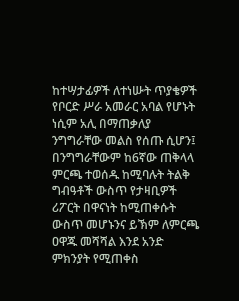ከተሣታፊዎች ለተነሡት ጥያቄዎች የቦርድ ሥራ አመራር አባል የሆኑት ነሲም አሊ በማጠቃለያ ንግግራቸው መልስ የሰጡ ሲሆን፤ በንግግራቸውም ከ6ኛው ጠቅላላ ምርጫ ተወሰዱ ከሚባሉት ትልቅ ግብዓቶች ውስጥ የታዛቢዎች ሪፖርት በዋናነት ከሚጠቀሱት ውስጥ መሆኑንና ይኽም ለምርጫ ዐዋጁ መሻሻል እንደ አንድ ምክንያት የሚጠቀስ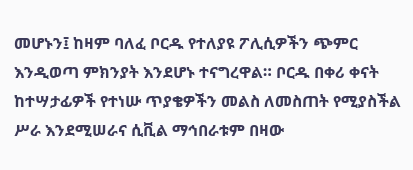መሆኑን፤ ከዛም ባለፈ ቦርዱ የተለያዩ ፖሊሲዎችን ጭምር እንዲወጣ ምክንያት እንደሆኑ ተናግረዋል። ቦርዱ በቀሪ ቀናት ከተሣታፊዎች የተነሡ ጥያቄዎችን መልስ ለመስጠት የሚያስችል ሥራ እንደሚሠራና ሲቪል ማኅበራቱም በዛው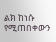ልክ ከነሱ የሚጠበቀውን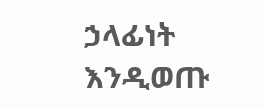ኃላፊነት እንዲወጡ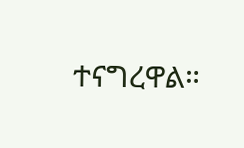ተናግረዋል።